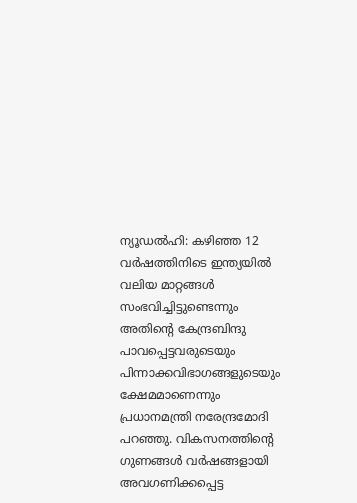ന്യൂഡൽഹി: കഴിഞ്ഞ 12 വർഷത്തിനിടെ ഇന്ത്യയിൽ വലിയ മാറ്റങ്ങൾ സംഭവിച്ചിട്ടുണ്ടെന്നും അതിൻ്റെ കേന്ദ്രബിന്ദു പാവപ്പെട്ടവരുടെയും പിന്നാക്കവിഭാഗങ്ങളുടെയും ക്ഷേമമാണെന്നും പ്രധാനമന്ത്രി നരേന്ദ്രമോദി പറഞ്ഞു. വികസനത്തിൻ്റെ ഗുണങ്ങൾ വർഷങ്ങളായി അവഗണിക്കപ്പെട്ട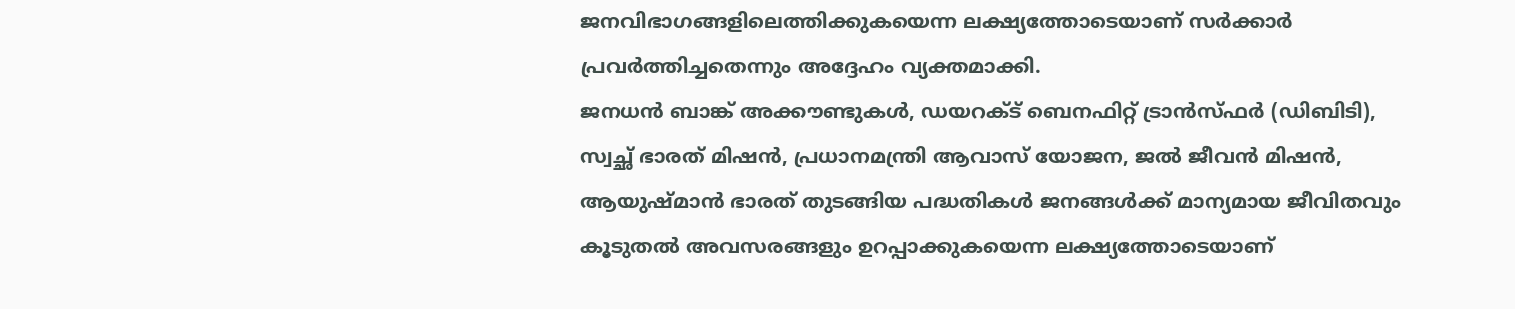ജനവിഭാഗങ്ങളിലെത്തിക്കുകയെന്ന ലക്ഷ്യത്തോടെയാണ് സർക്കാർ പ്രവർത്തിച്ചതെന്നും അദ്ദേഹം വ്യക്തമാക്കി.
ജനധൻ ബാങ്ക് അക്കൗണ്ടുകൾ, ഡയറക്ട് ബെനഫിറ്റ് ട്രാൻസ്ഫർ (ഡിബിടി), സ്വച്ഛ് ഭാരത് മിഷൻ, പ്രധാനമന്ത്രി ആവാസ് യോജന, ജൽ ജീവൻ മിഷൻ, ആയുഷ്മാൻ ഭാരത് തുടങ്ങിയ പദ്ധതികൾ ജനങ്ങൾക്ക് മാന്യമായ ജീവിതവും കൂടുതൽ അവസരങ്ങളും ഉറപ്പാക്കുകയെന്ന ലക്ഷ്യത്തോടെയാണ്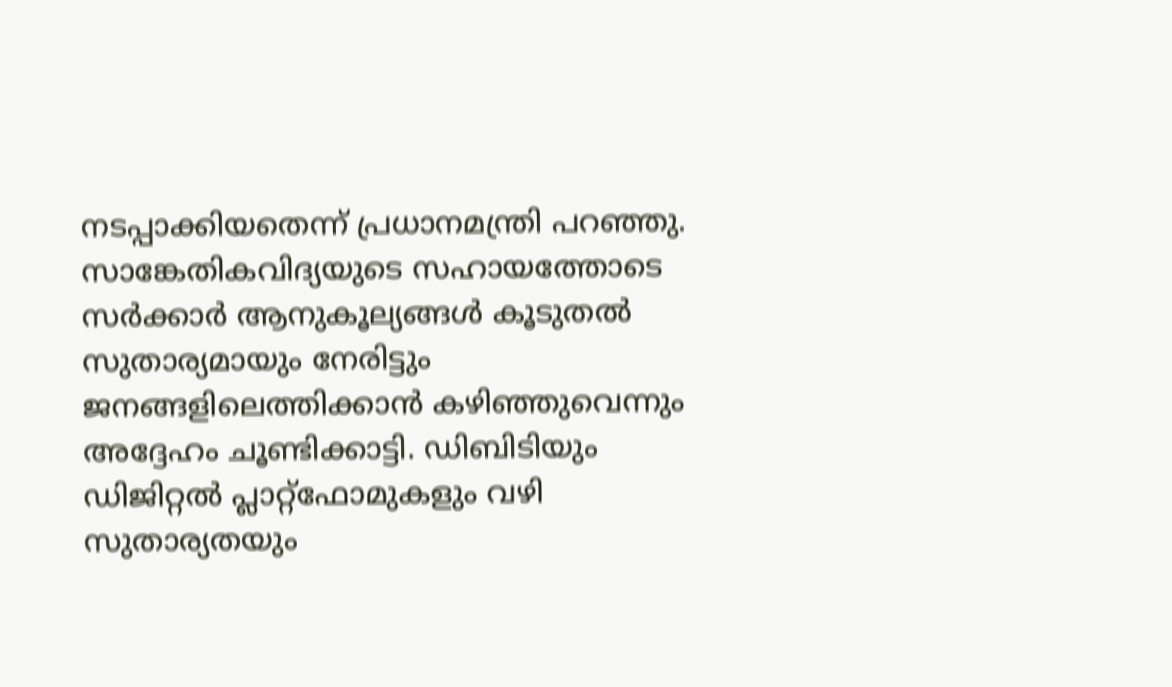നടപ്പാക്കിയതെന്ന് പ്രധാനമന്ത്രി പറഞ്ഞു.
സാങ്കേതികവിദ്യയുടെ സഹായത്തോടെ സർക്കാർ ആനുകൂല്യങ്ങൾ കൂടുതൽ സുതാര്യമായും നേരിട്ടും ജനങ്ങളിലെത്തിക്കാൻ കഴിഞ്ഞുവെന്നും അദ്ദേഹം ചൂണ്ടിക്കാട്ടി. ഡിബിടിയും ഡിജിറ്റൽ പ്ലാറ്റ്ഫോമുകളും വഴി സുതാര്യതയും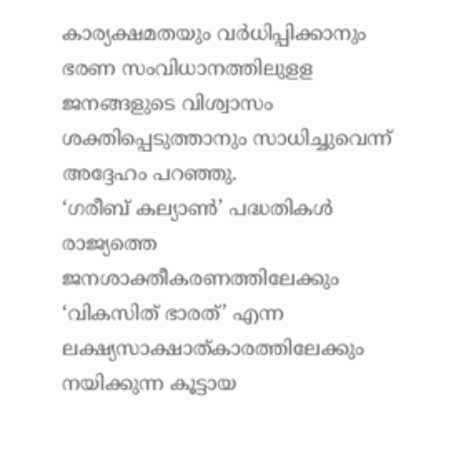കാര്യക്ഷമതയും വർധിപ്പിക്കാനും ഭരണ സംവിധാനത്തിലുളള ജനങ്ങളുടെ വിശ്വാസം ശക്തിപ്പെടുത്താനും സാധിച്ചുവെന്ന് അദ്ദേഹം പറഞ്ഞു.
‘ഗരീബ് കല്യാൺ’ പദ്ധതികൾ രാജ്യത്തെ ജനശാക്തീകരണത്തിലേക്കും ‘വികസിത് ഭാരത്’ എന്ന ലക്ഷ്യസാക്ഷാത്കാരത്തിലേക്കും നയിക്കുന്ന കൂട്ടായ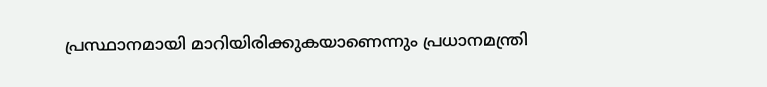പ്രസ്ഥാനമായി മാറിയിരിക്കുകയാണെന്നും പ്രധാനമന്ത്രി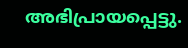അഭിപ്രായപ്പെട്ടു.